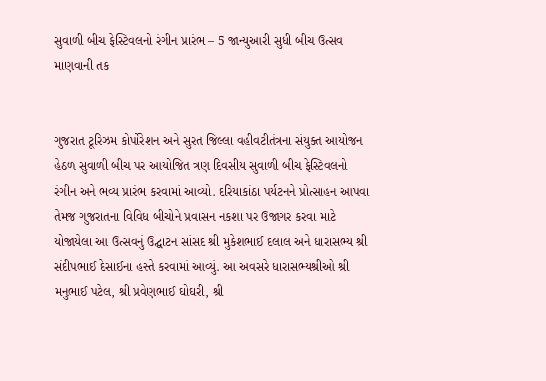સુવાળી બીચ ફેસ્ટિવલનો રંગીન પ્રારંભ – 5 જાન્યુઆરી સુધી બીચ ઉત્સવ માણવાની તક


ગુજરાત ટૂરિઝમ કોર્પોરેશન અને સુરત જિલ્લા વહીવટીતંત્રના સંયુક્ત આયોજન હેઠળ સુવાળી બીચ પર આયોજિત ત્રણ દિવસીય સુવાળી બીચ ફેસ્ટિવલનો રંગીન અને ભવ્ય પ્રારંભ કરવામાં આવ્યો. દરિયાકાંઠા પર્યટનને પ્રોત્સાહન આપવા તેમજ ગુજરાતના વિવિધ બીચોને પ્રવાસન નકશા પર ઉજાગર કરવા માટે યોજાયેલા આ ઉત્સવનું ઉદ્ઘાટન સાંસદ શ્રી મુકેશભાઈ દલાલ અને ધારાસભ્ય શ્રી સંદીપભાઈ દેસાઈના હસ્તે કરવામાં આવ્યું. આ અવસરે ધારાસભ્યશ્રીઓ શ્રી મનુભાઈ પટેલ, શ્રી પ્રવેણભાઈ ઘોઘરી, શ્રી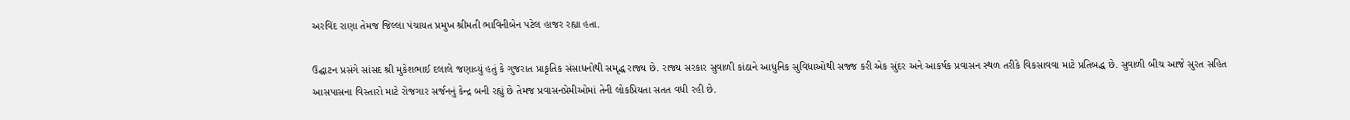અરવિંદ રાણા તેમજ જિલ્લા પંચાયત પ્રમુખ શ્રીમતી ભાવિનીબેન પટેલ હાજર રહ્યા હતા.

ઉદ્ઘાટન પ્રસંગે સાંસદ શ્રી મુકેશભાઈ દલાલે જણાવ્યું હતું કે ગુજરાત પ્રાકૃતિક સંસાધનોથી સમૃદ્ધ રાજ્ય છે. રાજ્ય સરકાર સુવાળી કાંઠાને આધુનિક સુવિધાઓથી સજ્જ કરી એક સુંદર અને આકર્ષક પ્રવાસન સ્થળ તરીકે વિકસાવવા માટે પ્રતિબદ્ધ છે. સુવાળી બીચ આજે સુરત સહિત આસપાસના વિસ્તારો માટે રોજગાર સર્જનનું કેન્દ્ર બની રહ્યું છે તેમજ પ્રવાસનપ્રેમીઓમાં તેની લોકપ્રિયતા સતત વધી રહી છે.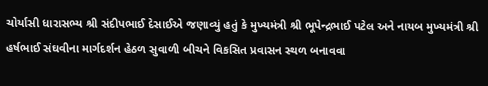ચોર્યાસી ધારાસભ્ય શ્રી સંદીપભાઈ દેસાઈએ જણાવ્યું હતું કે મુખ્યમંત્રી શ્રી ભૂપેન્દ્રભાઈ પટેલ અને નાયબ મુખ્યમંત્રી શ્રી હર્ષભાઈ સંઘવીના માર્ગદર્શન હેઠળ સુવાળી બીચને વિકસિત પ્રવાસન સ્થળ બનાવવા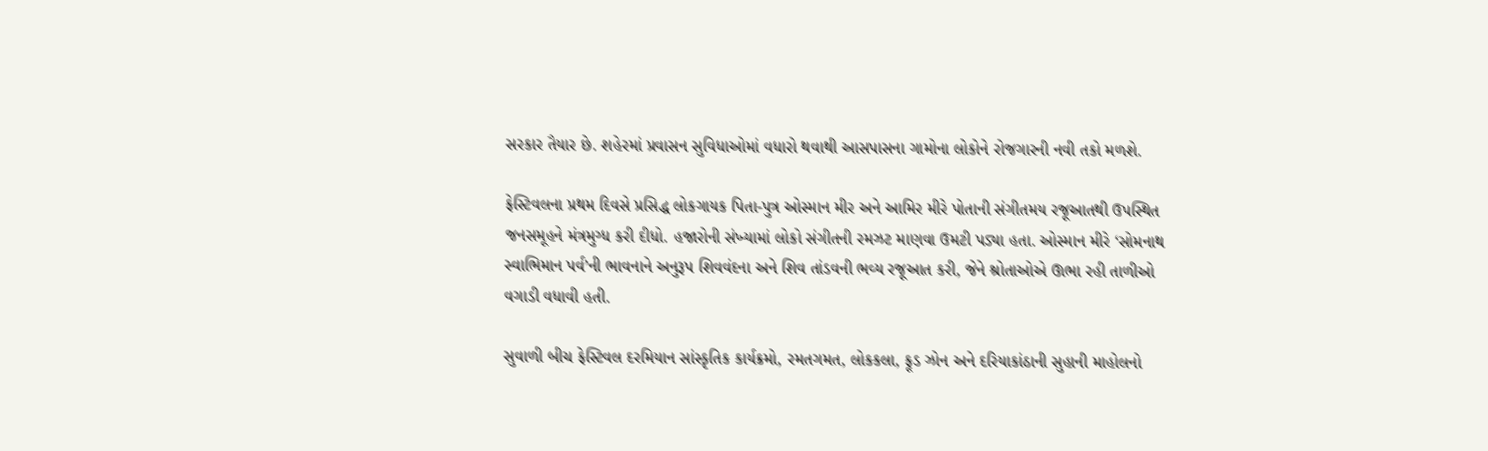સરકાર તૈયાર છે. શહેરમાં પ્રવાસન સુવિધાઓમાં વધારો થવાથી આસપાસના ગામોના લોકોને રોજગારની નવી તકો મળશે.

ફેસ્ટિવલના પ્રથમ દિવસે પ્રસિદ્ધ લોકગાયક પિતા-પુત્ર ઓસ્માન મીર અને આમિર મીરે પોતાની સંગીતમય રજૂઆતથી ઉપસ્થિત જનસમૂહને મંત્રમુગ્ધ કરી દીધો. હજારોની સંખ્યામાં લોકો સંગીતની રમઝટ માણવા ઉમટી પડ્યા હતા. ઓસ્માન મીરે ‘સોમનાથ સ્વાભિમાન પર્વ’ની ભાવનાને અનુરૂપ શિવવંદના અને શિવ તાંડવની ભવ્ય રજૂઆત કરી, જેને શ્રોતાઓએ ઊભા રહી તાળીઓ વગાડી વધાવી હતી.

સુવાળી બીચ ફેસ્ટિવલ દરમિયાન સાંસ્કૃતિક કાર્યક્રમો, રમતગમત, લોકકલા, ફૂડ ઝોન અને દરિયાકાંઠાની સુહાની માહોલનો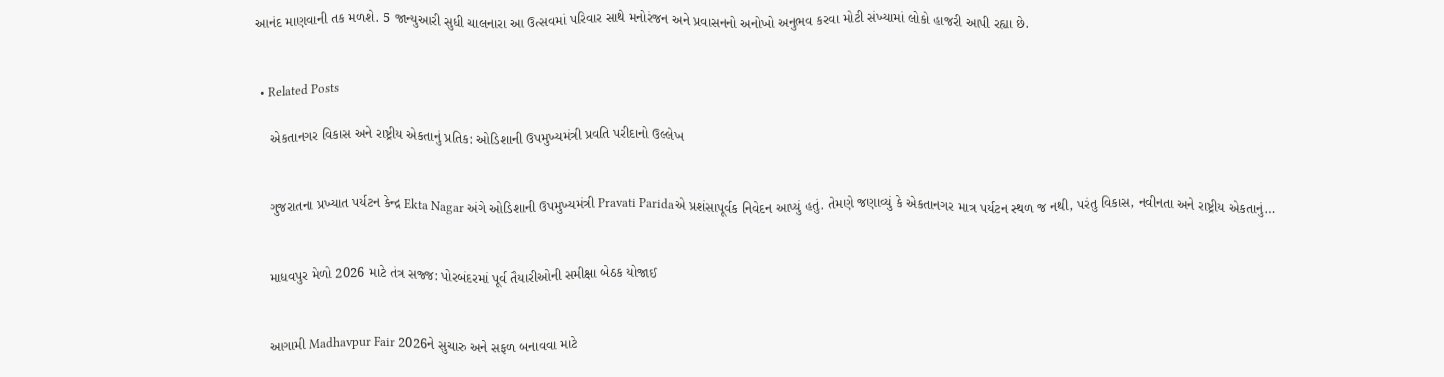આનંદ માણવાની તક મળશે. 5 જાન્યુઆરી સુધી ચાલનારા આ ઉત્સવમાં પરિવાર સાથે મનોરંજન અને પ્રવાસનનો અનોખો અનુભવ કરવા મોટી સંખ્યામાં લોકો હાજરી આપી રહ્યા છે.


  • Related Posts

    એકતાનગર વિકાસ અને રાષ્ટ્રીય એકતાનું પ્રતિક: ઓડિશાની ઉપમુખ્યમંત્રી પ્રવતિ પરીદાનો ઉલ્લેખ


    ગુજરાતના પ્રખ્યાત પર્યટન કેન્દ્ર Ekta Nagar અંગે ઓડિશાની ઉપમુખ્યમંત્રી Pravati Paridaએ પ્રશંસાપૂર્વક નિવેદન આપ્યું હતું. તેમણે જણાવ્યું કે એકતાનગર માત્ર પર્યટન સ્થળ જ નથી, પરંતુ વિકાસ, નવીનતા અને રાષ્ટ્રીય એકતાનું…


    માધવપુર મેળો 2026 માટે તંત્ર સજ્જ: પોરબંદરમાં પૂર્વ તૈયારીઓની સમીક્ષા બેઠક યોજાઈ


    આગામી Madhavpur Fair 2026ને સુચારુ અને સફળ બનાવવા માટે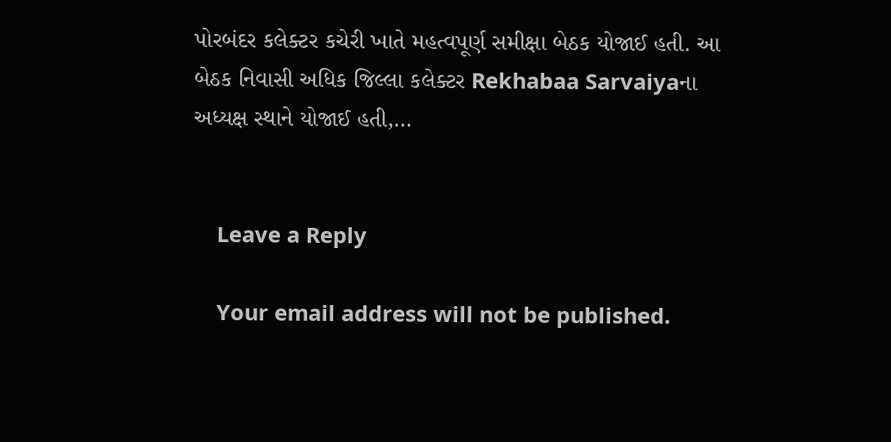પોરબંદર કલેક્ટર કચેરી ખાતે મહત્વપૂર્ણ સમીક્ષા બેઠક યોજાઈ હતી. આ બેઠક નિવાસી અધિક જિલ્લા કલેક્ટર Rekhabaa Sarvaiyaના અધ્યક્ષ સ્થાને યોજાઈ હતી,…


    Leave a Reply

    Your email address will not be published.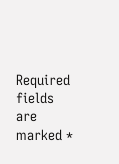Required fields are marked *